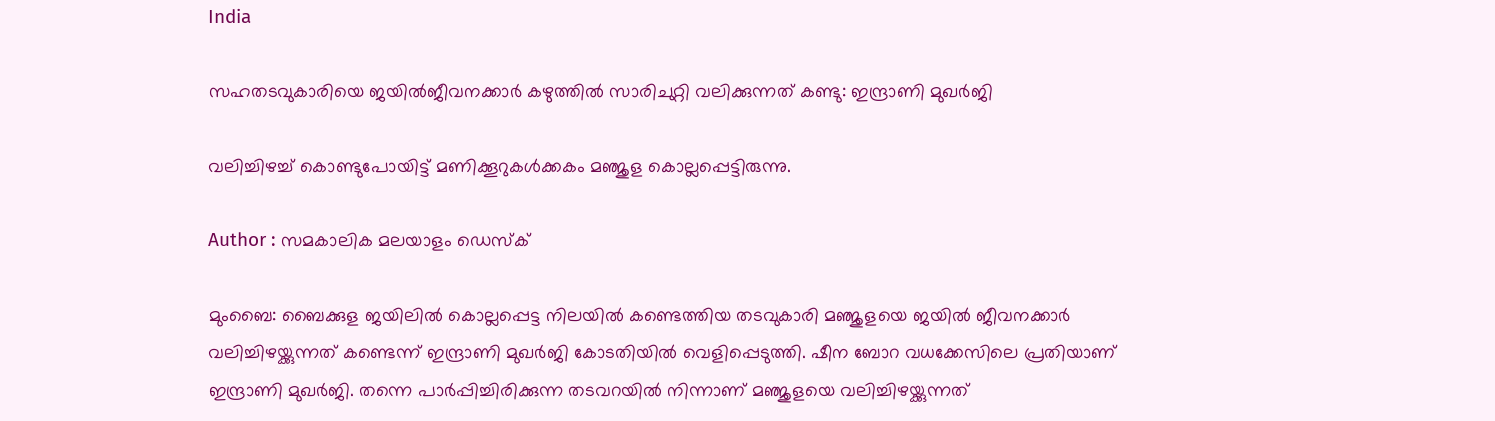India

സഹതടവുകാരിയെ ജയില്‍ജീവനക്കാര്‍ കഴുത്തില്‍ സാരിചുറ്റി വലിക്കുന്നത് കണ്ടു: ഇന്ദ്രാണി മുഖര്‍ജി

വലിച്ചിഴച്ച് കൊണ്ടുപോയിട്ട് മണിക്കൂറുകള്‍ക്കകം മഞ്ജുള കൊല്ലപ്പെട്ടിരുന്നു.

Author : സമകാലിക മലയാളം ഡെസ്ക്

മുംബൈ: ബൈക്കുള ജയിലില്‍ കൊല്ലപ്പെട്ട നിലയില്‍ കണ്ടെത്തിയ തടവുകാരി മഞ്ജുളയെ ജയില്‍ ജീവനക്കാര്‍ വലിച്ചിഴയ്ക്കുന്നത് കണ്ടെന്ന് ഇന്ദ്രാണി മുഖര്‍ജി കോടതിയില്‍ വെളിപ്പെടുത്തി. ഷീന ബോറ വധക്കേസിലെ പ്രതിയാണ് ഇന്ദ്രാണി മുഖര്‍ജി. തന്നെ പാര്‍പ്പിച്ചിരിക്കുന്ന തടവറയില്‍ നിന്നാണ് മഞ്ജുളയെ വലിച്ചിഴയ്ക്കുന്നത്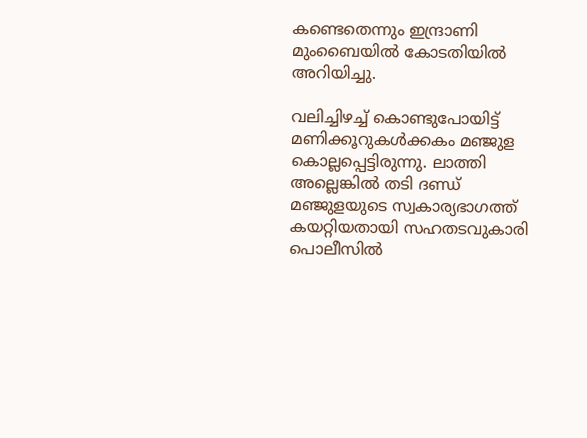കണ്ടെതെന്നും ഇന്ദ്രാണി മുംബൈയില്‍ കോടതിയില്‍ അറിയിച്ചു.

വലിച്ചിഴച്ച് കൊണ്ടുപോയിട്ട് മണിക്കൂറുകള്‍ക്കകം മഞ്ജുള കൊല്ലപ്പെട്ടിരുന്നു. ലാത്തി അല്ലെങ്കില്‍ തടി ദണ്ഡ് മഞ്ജുളയുടെ സ്വകാര്യഭാഗത്ത് കയറ്റിയതായി സഹതടവുകാരി പൊലീസില്‍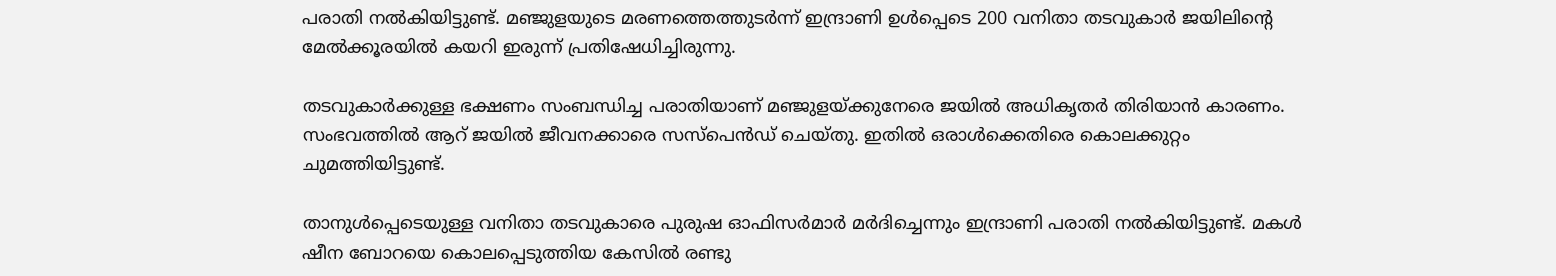പരാതി നല്‍കിയിട്ടുണ്ട്. മഞ്ജുളയുടെ മരണത്തെത്തുടര്‍ന്ന് ഇന്ദ്രാണി ഉള്‍പ്പെടെ 200 വനിതാ തടവുകാര്‍ ജയിലിന്റെ മേല്‍ക്കൂരയില്‍ കയറി ഇരുന്ന് പ്രതിഷേധിച്ചിരുന്നു.

തടവുകാര്‍ക്കുള്ള ഭക്ഷണം സംബന്ധിച്ച പരാതിയാണ് മഞ്ജുളയ്ക്കുനേരെ ജയില്‍ അധികൃതര്‍ തിരിയാന്‍ കാരണം. സംഭവത്തില്‍ ആറ് ജയില്‍ ജീവനക്കാരെ സസ്‌പെന്‍ഡ് ചെയ്തു. ഇതില്‍ ഒരാള്‍ക്കെതിരെ കൊലക്കുറ്റം ചുമത്തിയിട്ടുണ്ട്.

താനുള്‍പ്പെടെയുള്ള വനിതാ തടവുകാരെ പുരുഷ ഓഫിസര്‍മാര്‍ മര്‍ദിച്ചെന്നും ഇന്ദ്രാണി പരാതി നല്‍കിയിട്ടുണ്ട്. മകള്‍ ഷീന ബോറയെ കൊലപ്പെടുത്തിയ കേസില്‍ രണ്ടു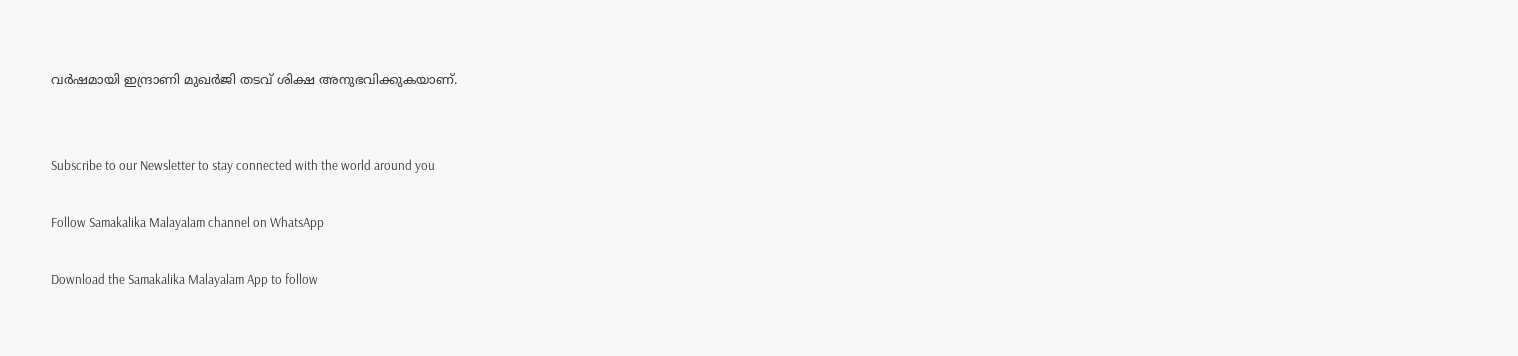വര്‍ഷമായി ഇന്ദ്രാണി മുഖര്‍ജി തടവ് ശിക്ഷ അനുഭവിക്കുകയാണ്.


Subscribe to our Newsletter to stay connected with the world around you

Follow Samakalika Malayalam channel on WhatsApp

Download the Samakalika Malayalam App to follow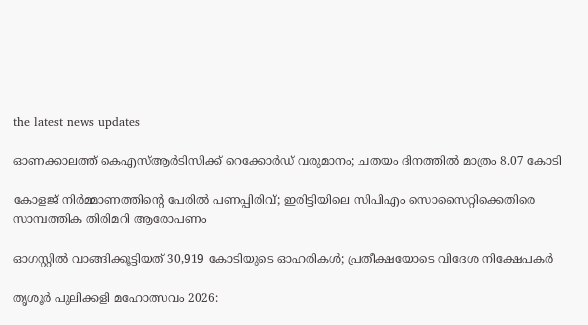the latest news updates

ഓണക്കാലത്ത് കെഎസ്ആർടിസിക്ക് റെക്കോർഡ് വരുമാനം; ചതയം ദിനത്തിൽ മാത്രം 8.07 കോടി

കോളജ് നിർമ്മാണത്തിന്റെ പേരിൽ പണപ്പിരിവ്; ഇരിട്ടിയിലെ സിപിഎം സൊസൈറ്റിക്കെതിരെ സാമ്പത്തിക തിരിമറി ആരോപണം

ഓഗസ്റ്റില്‍ വാങ്ങിക്കൂട്ടിയത് 30,919 കോടിയുടെ ഓഹരികള്‍; പ്രതീക്ഷയോടെ വിദേശ നിക്ഷേപകര്‍

തൃശൂർ പുലിക്കളി മഹോത്സവം 2026: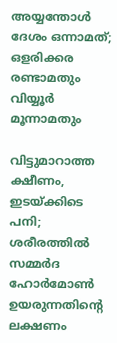അയ്യന്തോൾ ദേശം ഒന്നാമത്; ഒളരിക്കര രണ്ടാമതും വിയ്യൂർ മൂന്നാമതും

വിട്ടുമാറാത്ത ക്ഷീണം, ഇടയ്ക്കിടെ പനി; ശരീരത്തിൽ സമ്മർദ ഹോർമോൺ ഉയരുന്നതിന്റെ ലക്ഷണം